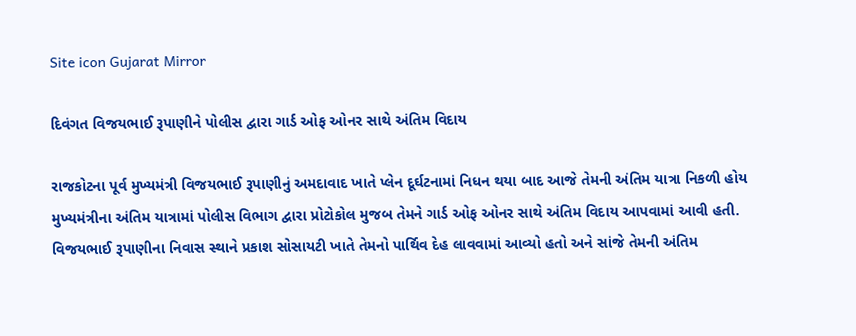Site icon Gujarat Mirror

દિવંગત વિજયભાઈ રૂપાણીને પોલીસ દ્વારા ગાર્ડ ઓફ ઓનર સાથે અંતિમ વિદાય

રાજકોટના પૂર્વ મુખ્યમંત્રી વિજયભાઈ રૂપાણીનું અમદાવાદ ખાતે પ્લેન દૂર્ઘટનામાં નિધન થયા બાદ આજે તેમની અંતિમ યાત્રા નિકળી હોય મુખ્યમંત્રીના અંતિમ યાત્રામાં પોલીસ વિભાગ દ્વારા પ્રોટોકોલ મુજબ તેમને ગાર્ડ ઓફ ઓનર સાથે અંતિમ વિદાય આપવામાં આવી હતી. વિજયભાઈ રૂપાણીના નિવાસ સ્થાને પ્રકાશ સોસાયટી ખાતે તેમનો પાર્થિવ દેહ લાવવામાં આવ્યો હતો અને સાંજે તેમની અંતિમ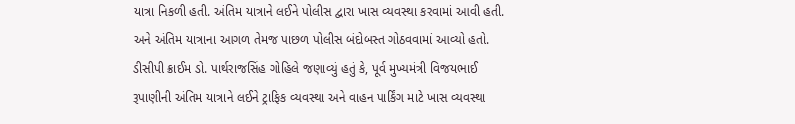યાત્રા નિકળી હતી. અંતિમ યાત્રાને લઈને પોલીસ દ્વારા ખાસ વ્યવસ્થા કરવામાં આવી હતી. અને અંતિમ યાત્રાના આગળ તેમજ પાછળ પોલીસ બંદોબસ્ત ગોઠવવામાં આવ્યો હતો. ડીસીપી ક્રાઈમ ડો. પાર્થરાજસિંહ ગોહિલે જણાવ્યું હતું કે, પૂર્વ મુખ્યમંત્રી વિજયભાઈ રૂપાણીની અંતિમ યાત્રાને લઈને ટ્રાફિક વ્યવસ્થા અને વાહન પાર્કિંગ માટે ખાસ વ્યવસ્થા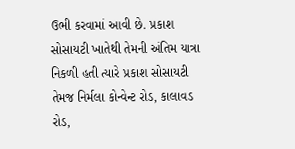ઉભી કરવામાં આવી છે. પ્રકાશ સોસાયટી ખાતેથી તેમની અંતિમ યાત્રા નિકળી હતી ત્યારે પ્રકાશ સોસાયટી તેમજ નિર્મલા કોન્વેન્ટ રોડ, કાલાવડ રોડ,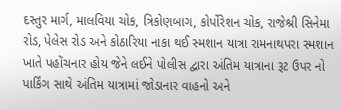દસ્તુર માર્ગ, માલવિયા ચોક, ત્રિકોણબાગ, કોર્પોરેશન ચોક, રાજેશ્રી સિનેમા રોડ, પેલેસ રોડ અને કોઠારિયા નાકા થઈ સ્મશાન યાત્રા રામનાથપરા સ્મશાન ખાતે પહોંચનાર હોય જેને લઈને પોલીસ દ્વારા અંતિમ યાત્રાના રૂટ ઉપર નો પાર્કિંગ સાથે અંતિમ યાત્રામાં જોડાનાર વાહનો અને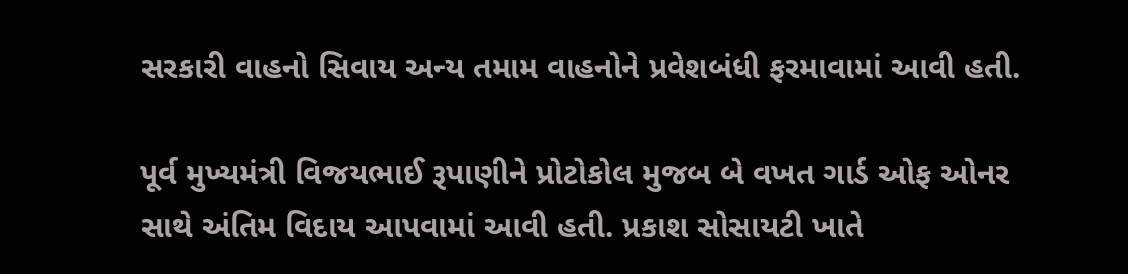સરકારી વાહનો સિવાય અન્ય તમામ વાહનોને પ્રવેશબંધી ફરમાવામાં આવી હતી.

પૂર્વ મુખ્યમંત્રી વિજયભાઈ રૂપાણીને પ્રોટોકોલ મુજબ બે વખત ગાર્ડ ઓફ ઓનર સાથે અંતિમ વિદાય આપવામાં આવી હતી. પ્રકાશ સોસાયટી ખાતે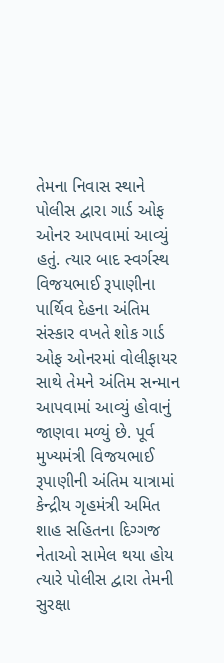તેમના નિવાસ સ્થાને પોલીસ દ્વારા ગાર્ડ ઓફ ઓનર આપવામાં આવ્યું હતું. ત્યાર બાદ સ્વર્ગસ્થ વિજયભાઈ રૂપાણીના પાર્થિવ દેહના અંતિમ સંસ્કાર વખતે શોક ગાર્ડ ઓફ ઓનરમાં વોલીફાયર સાથે તેમને અંતિમ સન્માન આપવામાં આવ્યું હોવાનું જાણવા મળ્યું છે. પૂર્વ મુખ્યમંત્રી વિજયભાઈ રૂપાણીની અંતિમ યાત્રામાં કેન્દ્રીય ગૃહમંત્રી અમિત શાહ સહિતના દિગ્ગજ નેતાઓ સામેલ થયા હોય ત્યારે પોલીસ દ્વારા તેમની સુરક્ષા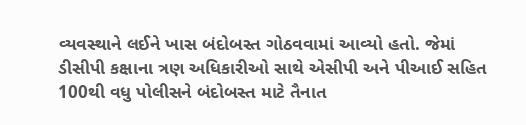વ્યવસ્થાને લઈને ખાસ બંદોબસ્ત ગોઠવવામાં આવ્યો હતો. જેમાં ડીસીપી કક્ષાના ત્રણ અધિકારીઓ સાથે એસીપી અને પીઆઈ સહિત 100થી વધુ પોલીસને બંદોબસ્ત માટે તૈનાત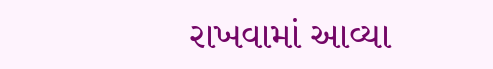રાખવામાં આવ્યા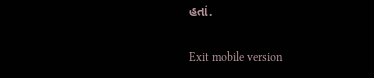હતાં.

Exit mobile version